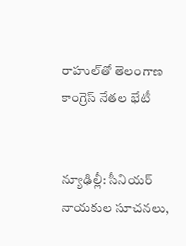రాహుల్‌తో తెలంగాణ కాంగ్రెస్ నేతల భేటీ


న్యూఢిల్లీ: సీనియర్ నాయకుల సూచనలు,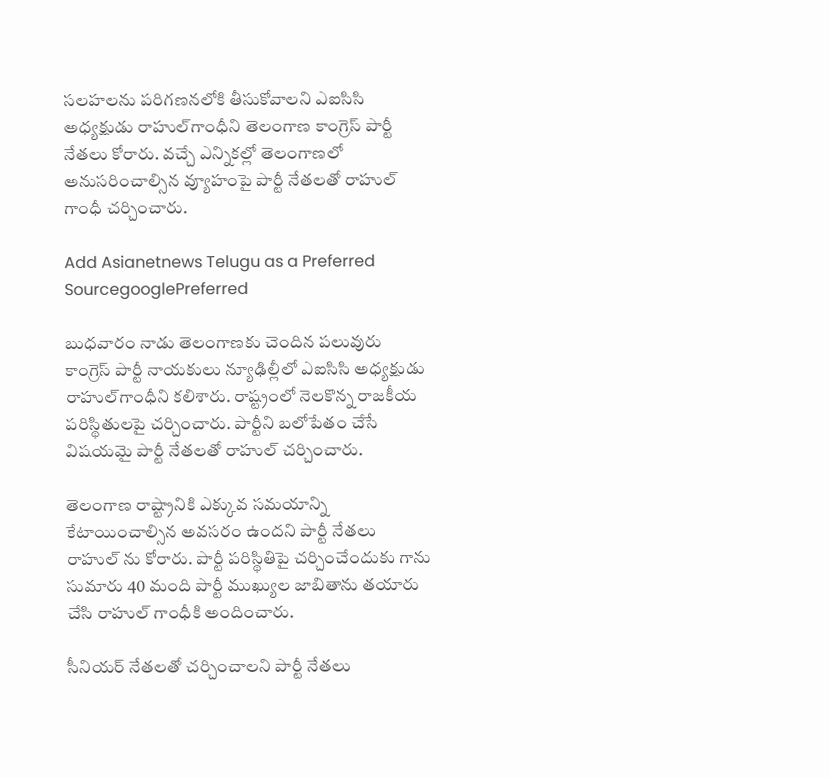సలహలను పరిగణనలోకి తీసుకోవాలని ఎఐసిసి అధ్యక్షుడు రాహుల్‌గాంధీని తెలంగాణ కాంగ్రెస్ పార్టీ నేతలు కోరారు. వచ్చే ఎన్నికల్లో తెలంగాణలో అనుసరించాల్సిన వ్యూహంపై పార్టీ నేతలతో రాహుల్ గాంధీ చర్చించారు.

Add Asianetnews Telugu as a Preferred SourcegooglePreferred

బుధవారం నాడు తెలంగాణకు చెందిన పలువురు కాంగ్రెస్ పార్టీ నాయకులు న్యూఢిల్లీలో ఎఐసిసి అధ్యక్షుడు రాహుల్‌గాంధీని కలిశారు. రాష్ట్రంలో నెలకొన్న రాజకీయ పరిస్థితులపై చర్చించారు. పార్టీని బలోపేతం చేసే విషయమై పార్టీ నేతలతో రాహుల్ చర్చించారు.

తెలంగాణ రాష్ట్రానికి ఎక్కువ సమయాన్ని కేటాయించాల్సిన అవసరం ఉందని పార్టీ నేతలు రాహుల్ ను కోరారు. పార్టీ పరిస్థితిపై చర్చించేందుకు గాను సుమారు 40 మంది పార్టీ ముఖ్యుల జాబితాను తయారు చేసి రాహుల్ గాంధీకి అందించారు.

సీనియర్ నేతలతో చర్చించాలని పార్టీ నేతలు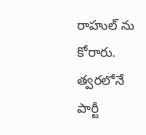రాహుల్ ను కోరారు. త్వరలోనే పార్టీ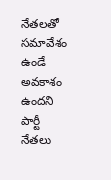నేతలతో సమావేశం ఉండే అవకాశం ఉందని పార్టీ నేతలు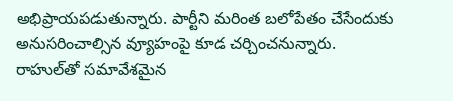అభిప్రాయపడుతున్నారు. పార్టీని మరింత బలోపేతం చేసేందుకు అనుసరించాల్సిన వ్యూహంపై కూడ చర్చించనున్నారు. రాహుల్‌తో సమావేశమైన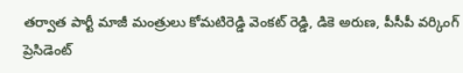తర్వాత పార్టీ మాజీ మంత్రులు కోమటిరెడ్డి వెంకట్ రెడ్డి, డికె అరుణ, పీసీపీ వర్కింగ్ ప్రెసిడెంట్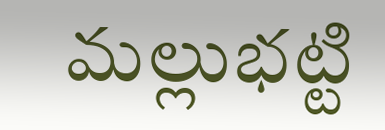మల్లుభట్టి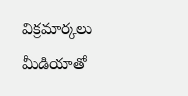విక్రమార్కలు మీడియాతో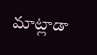మాట్లాడా